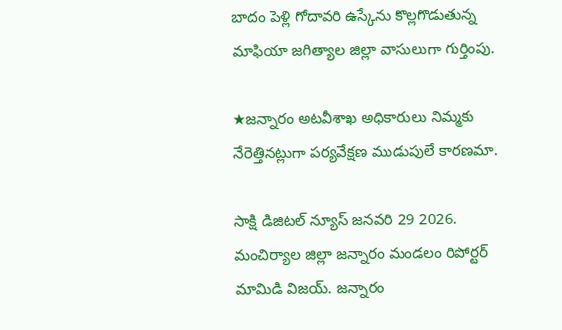బాదం పెళ్లి గోదావరి ఉస్కేను కొల్లగొడుతున్న మాఫియా జగిత్యాల జిల్లా వాసులుగా గుర్తింపు.

★జన్నారం అటవీశాఖ అధికారులు నిమ్మకు నేరెత్తినట్లుగా పర్యవేక్షణ ముడుపులే కారణమా.

సాక్షి డిజిటల్ న్యూస్ జనవరి 29 2026. మంచిర్యాల జిల్లా జన్నారం మండలం రిపోర్టర్ మామిడి విజయ్. జన్నారం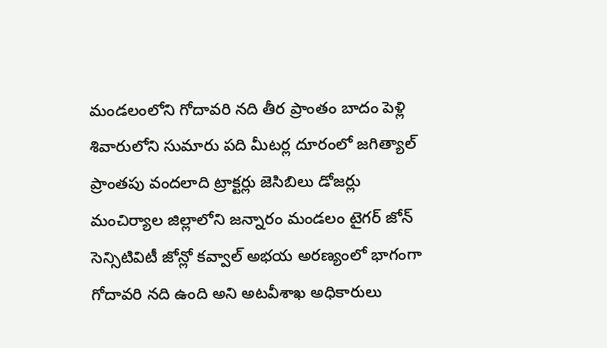మండలంలోని గోదావరి నది తీర ప్రాంతం బాదం పెళ్లి శివారులోని సుమారు పది మీటర్ల దూరంలో జగిత్యాల్ ప్రాంతపు వందలాది ట్రాక్టర్లు జెసిబిలు డోజర్లు మంచిర్యాల జిల్లాలోని జన్నారం మండలం టైగర్ జోన్ సెన్సిటివిటీ జోన్లో కవ్వాల్ అభయ అరణ్యంలో భాగంగా గోదావరి నది ఉంది అని అటవీశాఖ అధికారులు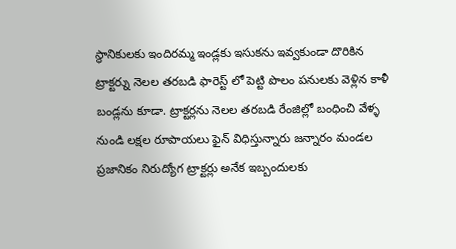స్థానికులకు ఇందిరమ్మ ఇండ్లకు ఇసుకను ఇవ్వకుండా దొరికిన ట్రాక్టర్ను నెలల తరబడి ఫారెస్ట్ లో పెట్టి పొలం పనులకు వెళ్లిన కాళీ బండ్లను కూడా. ట్రాక్టర్లను నెలల తరబడి రేంజిల్లో బంధించి వేళ్ళ నుండి లక్షల రూపాయలు ఫైన్ విధిస్తున్నారు జన్నారం మండల ప్రజానికం నిరుద్యోగ ట్రాక్టర్లు అనేక ఇబ్బందులకు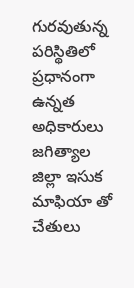గురవుతున్న పరిస్థితిలో ప్రధానంగా ఉన్నత అధికారులు జగిత్యాల జిల్లా ఇసుక మాఫియా తో చేతులు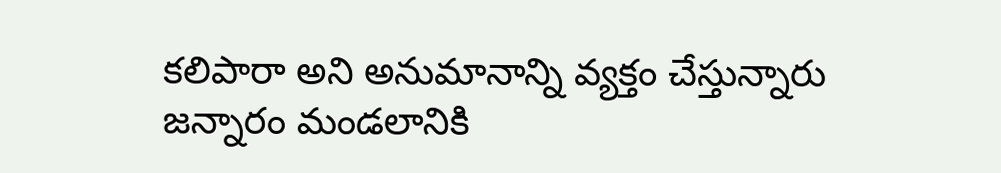కలిపారా అని అనుమానాన్ని వ్యక్తం చేస్తున్నారు జన్నారం మండలానికి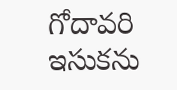గోదావరి ఇసుకను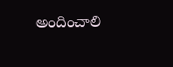అందించాలి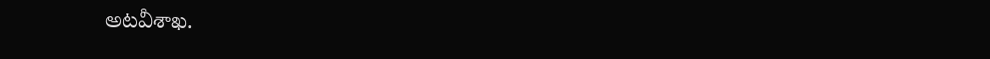అటవీశాఖ.